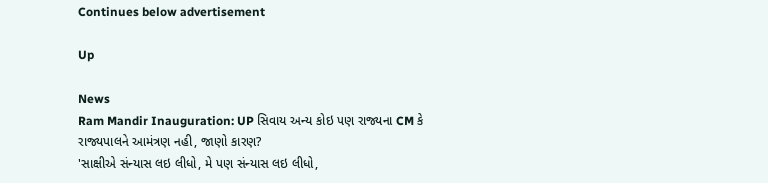Continues below advertisement

Up

News
Ram Mandir Inauguration: UP સિવાય અન્ય કોઇ પણ રાજ્યના CM કે રાજ્યપાલને આમંત્રણ નહી, જાણો કારણ?
'સાક્ષીએ સંન્યાસ લઇ લીધો, મે પણ સંન્યાસ લઇ લીધો,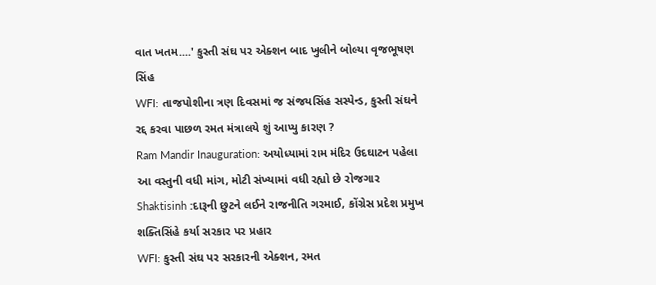વાત ખતમ....' કુસ્તી સંઘ પર એક્શન બાદ ખુલીને બોલ્યા વૃજભૂષણ સિંહ
WFI: તાજપોશીના ત્રણ દિવસમાં જ સંજયસિંહ સસ્પેન્ડ, કુસ્તી સંઘને રદ્દ કરવા પાછળ રમત મંત્રાલયે શું આપ્યુ કારણ ?
Ram Mandir Inauguration: અયોધ્યામાં રામ મંદિર ઉદઘાટન પહેલા આ વસ્તુની વધી માંગ, મોટી સંખ્યામાં વધી રહ્યો છે રોજગાર
Shaktisinh :દારૂની છુટને લઈને રાજનીતિ ગરમાઈ, કોંગ્રેસ પ્રદેશ પ્રમુખ શક્તિસિંહે કર્યા સરકાર પર પ્રહાર
WFI: કુસ્તી સંઘ પર સરકારની એક્શન, રમત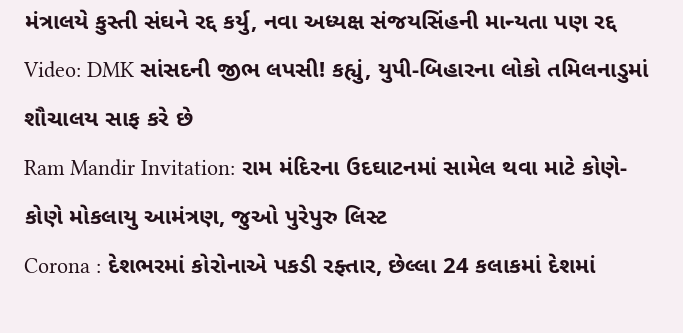મંત્રાલયે કુસ્તી સંઘને રદ્દ કર્યુ, નવા અધ્યક્ષ સંજયસિંહની માન્યતા પણ રદ્દ
Video: DMK સાંસદની જીભ લપસી! કહ્યું, યુપી-બિહારના લોકો તમિલનાડુમાં શૌચાલય સાફ કરે છે
Ram Mandir Invitation: રામ મંદિરના ઉદઘાટનમાં સામેલ થવા માટે કોણે-કોણે મોકલાયુ આમંત્રણ, જુઓ પુરેપુરુ લિસ્ટ
Corona : દેશભરમાં કોરોનાએ પકડી રફ્તાર, છેલ્લા 24 કલાકમાં દેશમાં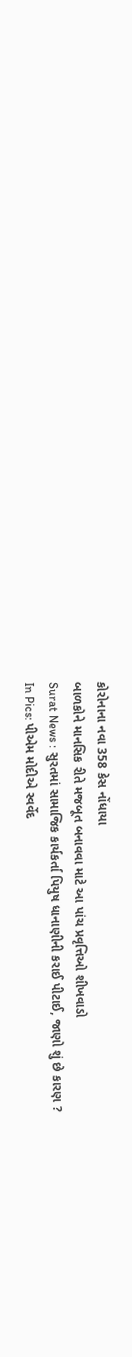કોરોનાના નવા 358 કેસ નોંધાયા
બાળકોને માનસિક રીતે મજબૂત બનાવવા માટે આ પાંચ પ્રવૃત્તિઓ શીખવાડો
Surat News : સુરતમાં સામાજિક કાર્યકર્તા પિયુષ ધાનાણીની કરાઈ પીટાઈ, જાણો શું છે કારણ ?
In Pics: પીએમ મોદીએ સ્વર્વેદ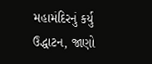મહામંદિરનું કર્યુ ઉદ્ધાટન, જાણો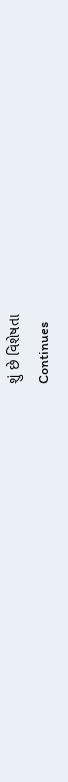શું છે વિશેષતા
Continues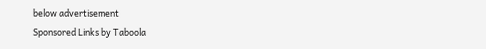below advertisement
Sponsored Links by Taboola